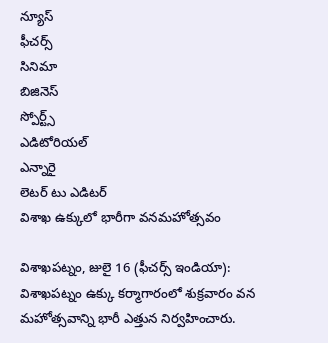న్యూస్
ఫీచర్స్
సినిమా
బిజినెస్
స్పోర్ట్స్
ఎడిటోరియల్
ఎన్నారై
లెటర్ టు ఎడిటర్
విశాఖ ఉక్కులో భారీగా వనమహోత్సవం

విశాఖపట్నం, జులై 16 (ఫీచర్స్ ఇండియా): విశాఖపట్నం ఉక్కు కర్మాగారంలో శుక్రవారం వన మహోత్సవాన్ని భారీ ఎత్తున నిర్వహించారు.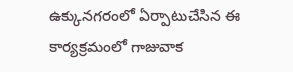ఉక్కునగరంలో ఏర్పాటుచేసిన ఈ కార్యక్రమంలో గాజువాక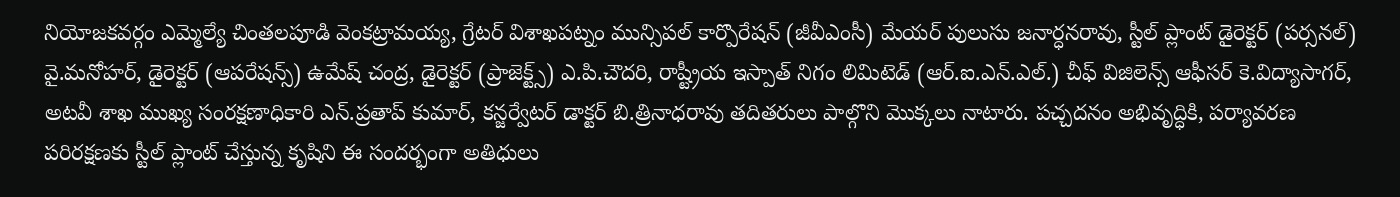నియోజకవర్గం ఎమ్మెల్యే చింతలపూడి వెంకట్రామయ్య, గ్రేటర్ విశాఖపట్నం మున్సిపల్ కార్పొరేషన్ (జీవీఎంసీ) మేయర్ పులుసు జనార్ధనరావు, స్టీల్ ప్లాంట్ డైరెక్టర్ (పర్సనల్) వై.మనోహర్, డైరెక్టర్ (ఆపరేషన్స్) ఉమేష్ చంద్ర, డైరెక్టర్ (ప్రాజెక్ట్స్) ఎ.పి.చౌదరి, రాష్ట్రీయ ఇస్పాత్ నిగం లిమిటెడ్ (ఆర్.ఐ.ఎన్.ఎల్.) చీఫ్ విజిలెన్స్ ఆఫీసర్ కె.విద్యాసాగర్, అటవీ శాఖ ముఖ్య సంరక్షణాధికారి ఎన్.ప్రతాప్ కుమార్, కన్జర్వేటర్ డాక్టర్ బి.త్రినాధరావు తదితరులు పాల్గొని మొక్కలు నాటారు. పచ్చదనం అభివృద్ధికి, పర్యావరణ పరిరక్షణకు స్టీల్ ప్లాంట్ చేస్తున్న కృషిని ఈ సందర్భంగా అతిధులు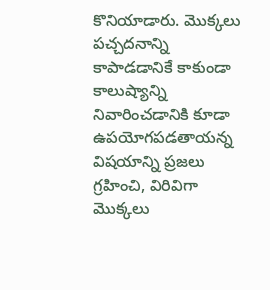కొనియాడారు. మొక్కలు పచ్చదనాన్ని కాపాడడానికే కాకుండా కాలుష్యాన్ని నివారించడానికి కూడా ఉపయోగపడతాయన్న విషయాన్ని ప్రజలు గ్రహించి, విరివిగా మొక్కలు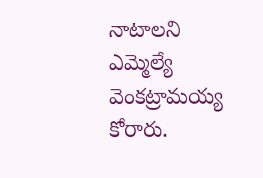నాటాలని ఎమ్మెల్యే వెంకట్రామయ్య కోరారు.